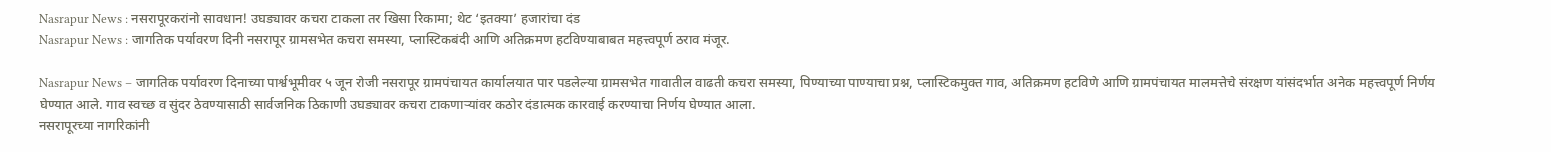Nasrapur News : नसरापूरकरांनो सावधान! उघड्यावर कचरा टाकला तर खिसा रिकामा; थेट ‘इतक्या’ हजारांचा दंड
Nasrapur News : जागतिक पर्यावरण दिनी नसरापूर ग्रामसभेत कचरा समस्या, प्लास्टिकबंदी आणि अतिक्रमण हटविण्याबाबत महत्त्वपूर्ण ठराव मंजूर.

Nasrapur News – जागतिक पर्यावरण दिनाच्या पार्श्वभूमीवर ५ जून रोजी नसरापूर ग्रामपंचायत कार्यालयात पार पडलेल्या ग्रामसभेत गावातील वाढती कचरा समस्या, पिण्याच्या पाण्याचा प्रश्न, प्लास्टिकमुक्त गाव, अतिक्रमण हटविणे आणि ग्रामपंचायत मालमत्तेचे संरक्षण यांसंदर्भात अनेक महत्त्वपूर्ण निर्णय घेण्यात आले. गाव स्वच्छ व सुंदर ठेवण्यासाठी सार्वजनिक ठिकाणी उघड्यावर कचरा टाकणाऱ्यांवर कठोर दंडात्मक कारवाई करण्याचा निर्णय घेण्यात आला.
नसरापूरच्या नागरिकांनी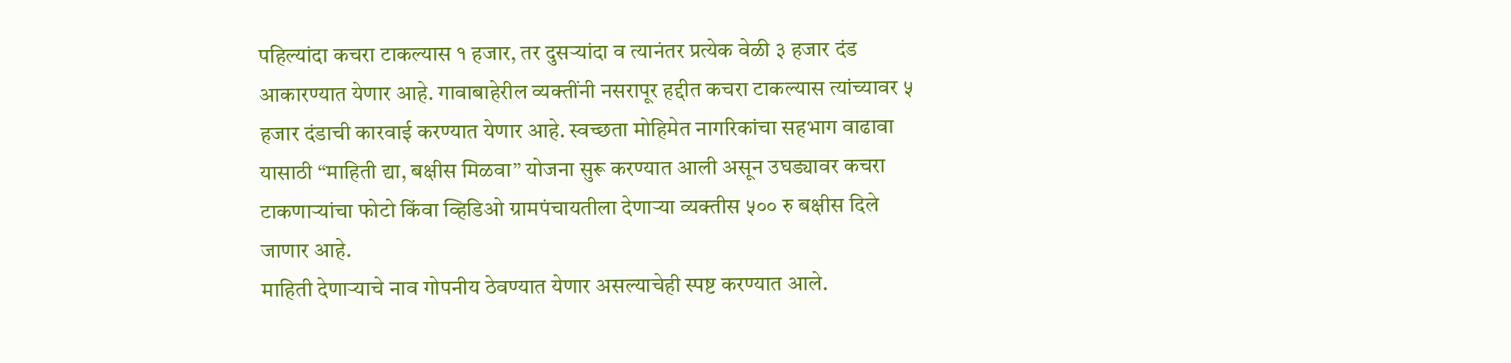पहिल्यांदा कचरा टाकल्यास १ हजार, तर दुसऱ्यांदा व त्यानंतर प्रत्येक वेळी ३ हजार दंड आकारण्यात येणार आहे. गावाबाहेरील व्यक्तींनी नसरापूर हद्दीत कचरा टाकल्यास त्यांच्यावर ५ हजार दंडाची कारवाई करण्यात येणार आहे. स्वच्छता मोहिमेत नागरिकांचा सहभाग वाढावा यासाठी “माहिती द्या, बक्षीस मिळवा” योजना सुरू करण्यात आली असून उघड्यावर कचरा टाकणाऱ्यांचा फोटो किंवा व्हिडिओ ग्रामपंचायतीला देणाऱ्या व्यक्तीस ५०० रु बक्षीस दिले जाणार आहे.
माहिती देणाऱ्याचे नाव गोपनीय ठेवण्यात येणार असल्याचेही स्पष्ट करण्यात आले.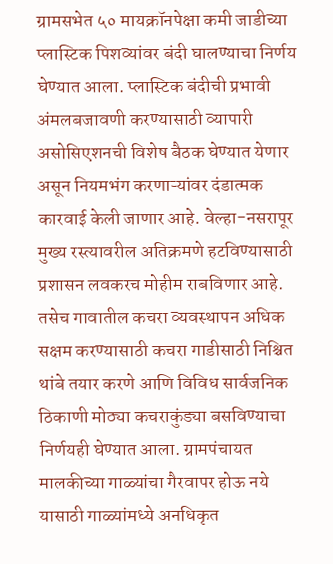ग्रामसभेत ५० मायक्रॉनपेक्षा कमी जाडीच्या प्लास्टिक पिशव्यांवर बंदी घालण्याचा निर्णय घेण्यात आला. प्लास्टिक बंदीची प्रभावी अंमलबजावणी करण्यासाठी व्यापारी असोसिएशनची विशेष बैठक घेण्यात येणार असून नियमभंग करणाऱ्यांवर दंडात्मक कारवाई केली जाणार आहे. वेल्हा-नसरापूर मुख्य रस्त्यावरील अतिक्रमणे हटविण्यासाठी प्रशासन लवकरच मोहीम राबविणार आहे.
तसेच गावातील कचरा व्यवस्थापन अधिक सक्षम करण्यासाठी कचरा गाडीसाठी निश्चित थांबे तयार करणे आणि विविध सार्वजनिक ठिकाणी मोठ्या कचराकुंड्या बसविण्याचा निर्णयही घेण्यात आला. ग्रामपंचायत मालकीच्या गाळ्यांचा गैरवापर होऊ नये यासाठी गाळ्यांमध्ये अनधिकृत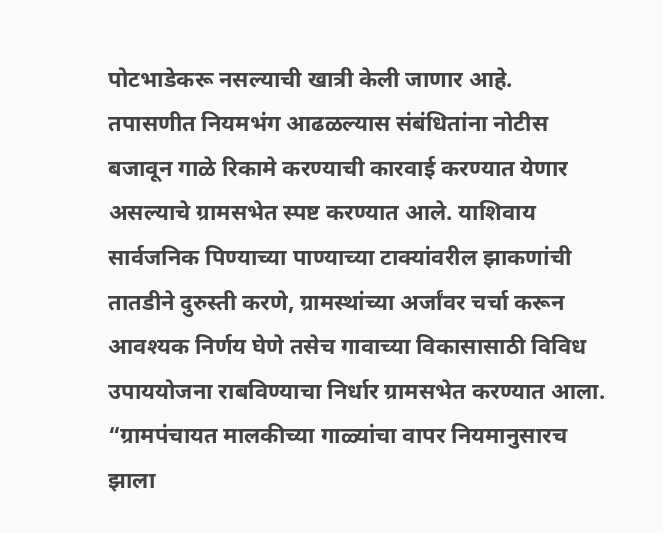पोटभाडेकरू नसल्याची खात्री केली जाणार आहे.
तपासणीत नियमभंग आढळल्यास संबंधितांना नोटीस बजावून गाळे रिकामे करण्याची कारवाई करण्यात येणार असल्याचे ग्रामसभेत स्पष्ट करण्यात आले. याशिवाय सार्वजनिक पिण्याच्या पाण्याच्या टाक्यांवरील झाकणांची तातडीने दुरुस्ती करणे, ग्रामस्थांच्या अर्जांवर चर्चा करून आवश्यक निर्णय घेणे तसेच गावाच्या विकासासाठी विविध उपाययोजना राबविण्याचा निर्धार ग्रामसभेत करण्यात आला.
“ग्रामपंचायत मालकीच्या गाळ्यांचा वापर नियमानुसारच झाला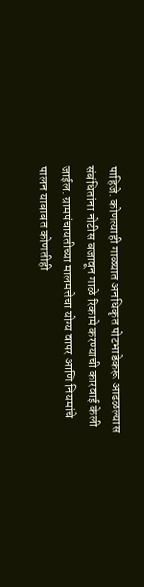पाहिजे. कोणत्याही गाळ्यात अनधिकृत पोटभाडेकरू आढळल्यास संबंधितांना नोटीस बजावून गाळे रिकामे करण्याची कारवाई केली जाईल. ग्रामपंचायतीच्या मालमत्तेचा योग्य वापर आणि नियमांचे पालन याबाबत कोणतीही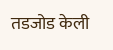तडजोड केली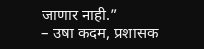जाणार नाही.”
– उषा कदम, प्रशासक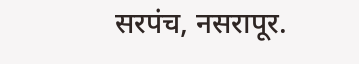सरपंच, नसरापूर.